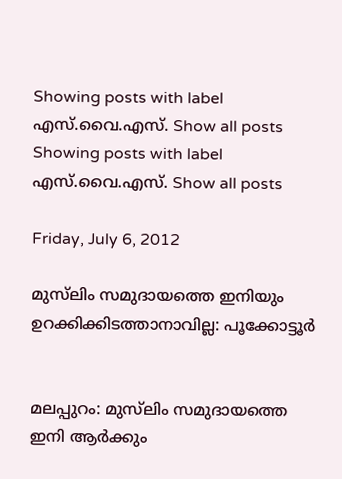Showing posts with label എസ്‌.വൈ.എസ്‌. Show all posts
Showing posts with label എസ്‌.വൈ.എസ്‌. Show all posts

Friday, July 6, 2012

മുസ്‌ലിം സമുദായത്തെ ഇനിയും ഉറക്കിക്കിടത്താനാവില്ല: പൂക്കോട്ടൂര്‍


മലപ്പുറം: മുസ്‌ലിം സമുദായത്തെ ഇനി ആര്‍ക്കും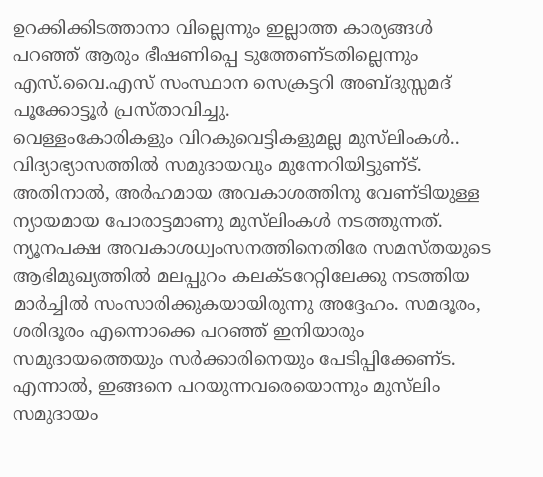ഉറക്കിക്കിടത്താനാ വില്ലെന്നും ഇല്ലാത്ത കാര്യങ്ങള്‍ പറഞ്ഞ്‌ ആരും ഭീഷണിപ്പെ ടുത്തേണ്‌ടതില്ലെന്നും എസ്‌.വൈ.എസ്‌ സംസ്ഥാന സെക്രട്ടറി അബ്‌ദുസ്സമദ്‌ പൂക്കോട്ടൂര്‍ പ്രസ്താവിച്ചു.
വെള്ളംകോരികളും വിറകുവെട്ടികളുമല്ല മുസ്‌ലിംകള്‍.. വിദ്യാഭ്യാസത്തില്‍ സമുദായവും മുന്നേറിയിട്ടുണ്‌ട്‌. അതിനാല്‍, അര്‍ഹമായ അവകാശത്തിനു വേണ്‌ടിയുള്ള ന്യായമായ പോരാട്ടമാണു മുസ്‌ലിംകള്‍ നടത്തുന്നത്‌. ന്യൂനപക്ഷ അവകാശധ്വംസനത്തിനെതിരേ സമസ്‌തയുടെ ആഭിമുഖ്യത്തില്‍ മലപ്പുറം കലക്‌ടറേറ്റിലേക്കു നടത്തിയ മാര്‍ച്ചില്‍ സംസാരിക്കുകയായിരുന്നു അദ്ദേഹം. സമദൂരം, ശരിദൂരം എന്നൊക്കെ പറഞ്ഞ്‌ ഇനിയാരും സമുദായത്തെയും സര്‍ക്കാരിനെയും പേടിപ്പിക്കേണ്‌ട. എന്നാല്‍, ഇങ്ങനെ പറയുന്നവരെയൊന്നും മുസ്‌ലിം സമുദായം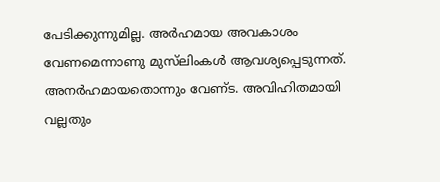പേടിക്കുന്നുമില്ല. അര്‍ഹമായ അവകാശം വേണമെന്നാണു മുസ്‌ലിംകള്‍ ആവശ്യപ്പെടുന്നത്‌. അനര്‍ഹമായതൊന്നും വേണ്‌ട. അവിഹിതമായി വല്ലതും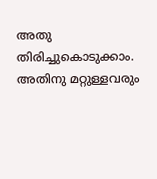അതു തിരിച്ചുകൊടുക്കാം. അതിനു മറ്റുള്ളവരും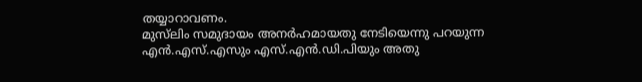തയ്യാറാവണം.
മുസ്‌ലിം സമുദായം അനര്‍ഹമായതു നേടിയെന്നു പറയുന്ന എന്‍.എസ്‌.എസും എസ്‌.എന്‍.ഡി.പിയും അതു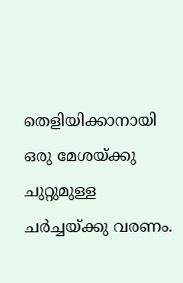തെളിയിക്കാനായി ഒരു മേശയ്ക്കു ചുറ്റുമുള്ള ചര്‍ച്ചയ്ക്കു വരണം.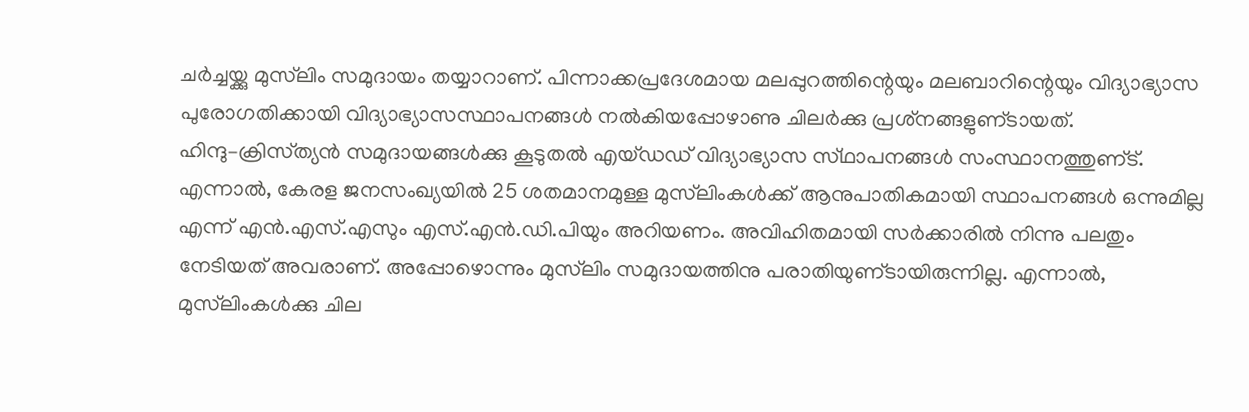ചര്‍ച്ചയ്ക്കു മുസ്‌ലിം സമുദായം തയ്യാറാണ്‌. പിന്നാക്കപ്രദേശമായ മലപ്പുറത്തിന്റെയും മലബാറിന്റെയും വിദ്യാഭ്യാസ പുരോഗതിക്കായി വിദ്യാഭ്യാസസ്ഥാപനങ്ങള്‍ നല്‍കിയപ്പോഴാണു ചിലര്‍ക്കു പ്രശ്‌നങ്ങളുണ്‌ടായത്‌. ഹിന്ദു–ക്രിസ്‌ത്യന്‍ സമുദായങ്ങള്‍ക്കു കൂടുതല്‍ എയ്‌ഡഡ്‌ വിദ്യാഭ്യാസ സ്‌ഥാപനങ്ങള്‍ സംസ്ഥാനത്തുണ്‌ട്‌.
എന്നാല്‍, കേരള ജനസംഖ്യയില്‍ 25 ശതമാനമുള്ള മുസ്‌ലിംകള്‍ക്ക്‌ ആനുപാതികമായി സ്ഥാപനങ്ങള്‍ ഒന്നുമില്ല എന്ന്‌ എന്‍.എസ്‌.എസും എസ്‌.എന്‍.ഡി.പിയും അറിയണം. അവിഹിതമായി സര്‍ക്കാരില്‍ നിന്നു പലതും നേടിയത്‌ അവരാണ്‌. അപ്പോഴൊന്നും മുസ്‌ലിം സമുദായത്തിനു പരാതിയുണ്‌ടായിരുന്നില്ല. എന്നാല്‍, മുസ്‌ലിംകള്‍ക്കു ചില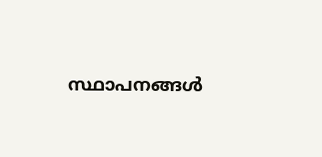സ്ഥാപനങ്ങള്‍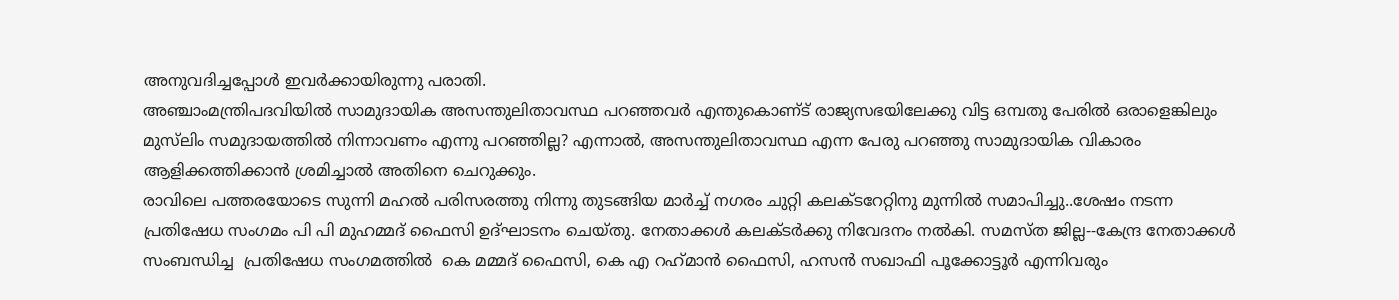അനുവദിച്ചപ്പോള്‍ ഇവര്‍ക്കായിരുന്നു പരാതി.
അഞ്ചാംമന്ത്രിപദവിയില്‍ സാമുദായിക അസന്തുലിതാവസ്ഥ പറഞ്ഞവര്‍ എന്തുകൊണ്‌ട്‌ രാജ്യസഭയിലേക്കു വിട്ട ഒമ്പതു പേരില്‍ ഒരാളെങ്കിലും മുസ്‌ലിം സമുദായത്തില്‍ നിന്നാവണം എന്നു പറഞ്ഞില്ല? എന്നാല്‍, അസന്തുലിതാവസ്ഥ എന്ന പേരു പറഞ്ഞു സാമുദായിക വികാരം ആളിക്കത്തിക്കാന്‍ ശ്രമിച്ചാല്‍ അതിനെ ചെറുക്കും.
രാവിലെ പത്തരയോടെ സുന്നി മഹല്‍ പരിസരത്തു നിന്നു തുടങ്ങിയ മാര്‍ച്ച്‌ നഗരം ചുറ്റി കലക്‌ടറേറ്റിനു മുന്നില്‍ സമാപിച്ചു..ശേഷം നടന്ന പ്രതിഷേധ സംഗമം പി പി മുഹമ്മദ്‌ ഫൈസി ഉദ്‌ഘാടനം ചെയ്‌തു. നേതാക്കള്‍ കലക്ടര്‍ക്കു നിവേദനം നല്‍കി. സമസ്ത ജില്ല--കേന്ദ്ര നേതാക്കള്‍ സംബന്ധിച്ച  പ്രതിഷേധ സംഗമത്തില്‍  കെ മമ്മദ്‌ ഫൈസി, കെ എ റഹ്‌മാന്‍ ഫൈസി, ഹസന്‍ സഖാഫി പൂക്കോട്ടൂര്‍ എന്നിവരും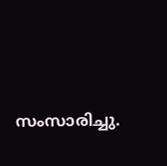സംസാരിച്ചു.